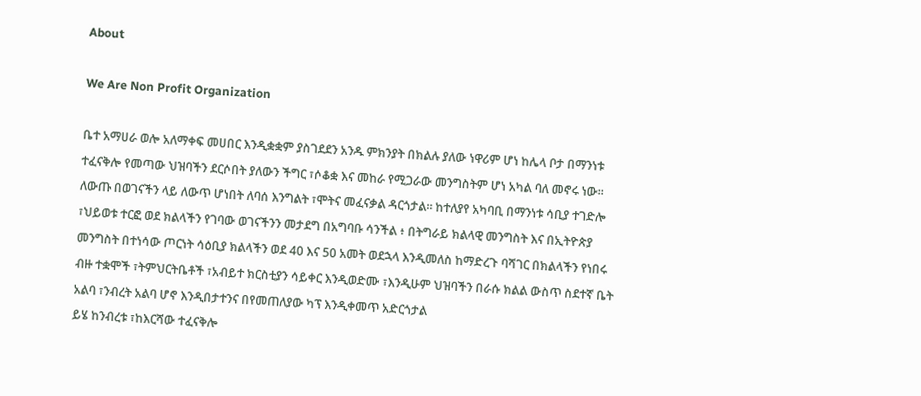About

We Are Non Profit Organization

ቤተ አማሀራ ወሎ አለማቀፍ መሀበር እንዲቋቋም ያስገደደን አንዱ ምክንያት በክልሉ ያለው ነዋሪም ሆነ ከሌላ ቦታ በማንነቱ ተፈናቅሎ የመጣው ህዝባችን ደርሶበት ያለውን ችግር ፣ሶቆቋ እና መከራ የሚጋራው መንግስትም ሆነ አካል ባለ መኖሩ ነው። ለውጡ በወገናችን ላይ ለውጥ ሆነበት ለባሰ እንግልት ፣ሞትና መፈናቃል ዳርጎታል። ከተለያየ አካባቢ በማንነቱ ሳቢያ ተገድሎ ፣ህይወቱ ተርፎ ወደ ክልላችን የገባው ወገናችንን መታደግ በአግባቡ ሳንችል ፥ በትግራይ ክልላዊ መንግስት እና በኢትዮጵያ መንግስት በተነሳው ጦርነት ሳዕቢያ ክልላችን ወደ 40 እና 50 አመት ወደኋላ እንዲመለስ ከማድረጉ ባሻገር በክልላችን የነበሩ ብዙ ተቋሞች ፣ትምህርትቤቶች ፣አብይተ ክርስቲያን ሳይቀር እንዲወድሙ ፣እንዲሁም ህዝባችን በራሱ ክልል ውስጥ ስደተኛ ቤት አልባ ፣ንብረት አልባ ሆኖ እንዲበታተንና በየመጠለያው ካፕ እንዲቀመጥ አድርጎታል
ይሄ ከንብረቱ ፣ከእርሻው ተፈናቅሎ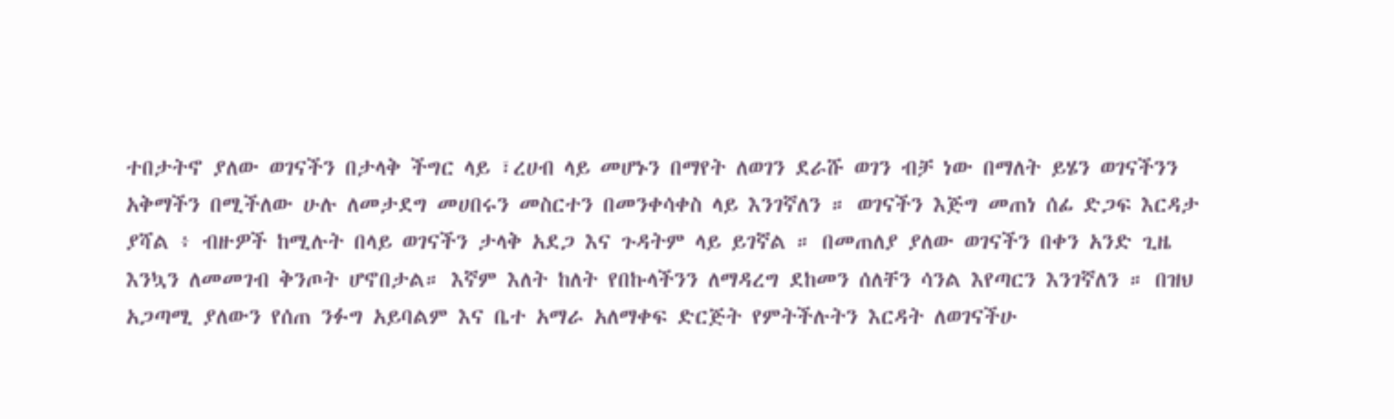ተበታትኖ ያለው ወገናችን በታላቅ ችግር ላይ ፣ረሀብ ላይ መሆኑን በማየት ለወገን ደራሹ ወገን ብቻ ነው በማለት ይሄን ወገናችንን አቅማችን በሚችለው ሁሉ ለመታደግ መሀበሩን መስርተን በመንቀሳቀስ ላይ እንገኛለን ። ወገናችን እጅግ መጠነ ሰፊ ድጋፍ እርዳታ ያሻል ፥ ብዙዎች ከሚሉት በላይ ወገናችን ታላቅ አደጋ እና ጉዳትም ላይ ይገኛል ። በመጠለያ ያለው ወገናችን በቀን አንድ ጊዜ እንኳን ለመመገብ ቅንጦት ሆኖበታል። እኛም እለት ከለት የበኩላችንን ለማዳረግ ደከመን ሰለቸን ሳንል እየጣርን እንገኛለን ። በዝህ አጋጣሚ ያለውን የሰጠ ንፉግ አይባልም እና ቤተ አማራ አለማቀፍ ድርጅት የምትችሉትን እርዳት ለወገናችሁ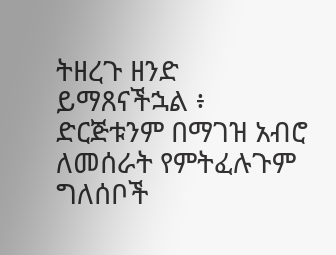ትዘረጉ ዘንድ ይማጸናችኋል ፥ ድርጅቱንም በማገዝ አብሮ ለመሰራት የምትፈሉጉም ግለሰቦች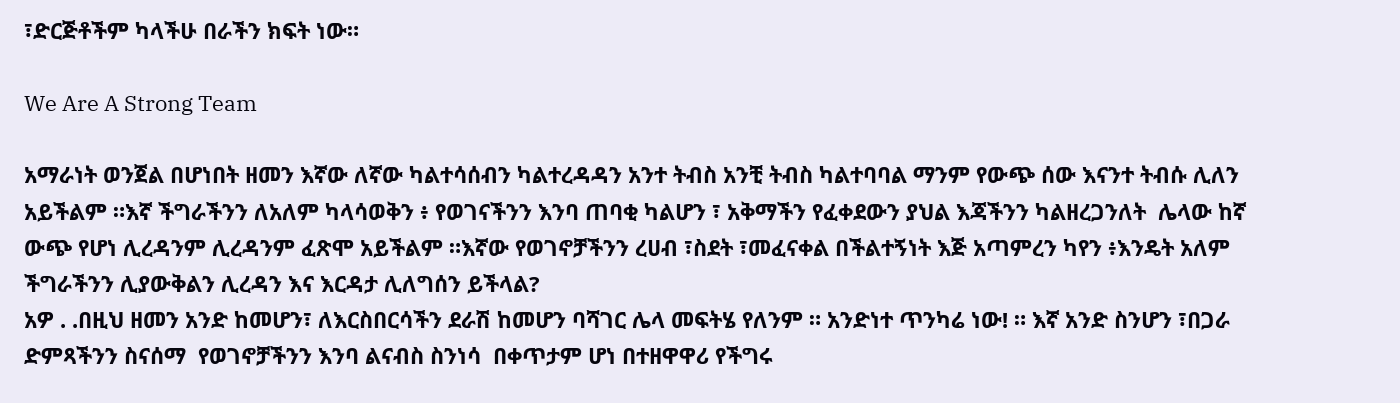፣ድርጅቶችም ካላችሁ በራችን ክፍት ነው።

We Are A Strong Team

አማራነት ወንጀል በሆነበት ዘመን እኛው ለኛው ካልተሳሰብን ካልተረዳዳን አንተ ትብስ አንቺ ትብስ ካልተባባል ማንም የውጭ ሰው እናንተ ትብሱ ሊለን አይችልም ።እኛ ችግራችንን ለአለም ካላሳወቅን ፥ የወገናችንን እንባ ጠባቂ ካልሆን ፣ አቅማችን የፈቀደውን ያህል እጃችንን ካልዘረጋንለት  ሌላው ከኛ ውጭ የሆነ ሊረዳንም ሊረዳንም ፈጽሞ አይችልም ።እኛው የወገኖቻችንን ረሀብ ፣ስደት ፣መፈናቀል በችልተኝነት እጅ አጣምረን ካየን ፥እንዴት አለም ችግራችንን ሊያውቅልን ሊረዳን እና እርዳታ ሊለግሰን ይችላል?
አዎ . .በዚህ ዘመን አንድ ከመሆን፣ ለእርስበርሳችን ደራሽ ከመሆን ባሻገር ሌላ መፍትሄ የለንም ። አንድነተ ጥንካሬ ነው! ። እኛ አንድ ስንሆን ፣በጋራ ድምጻችንን ስናሰማ  የወገኖቻችንን እንባ ልናብስ ስንነሳ  በቀጥታም ሆነ በተዘዋዋሪ የችግሩ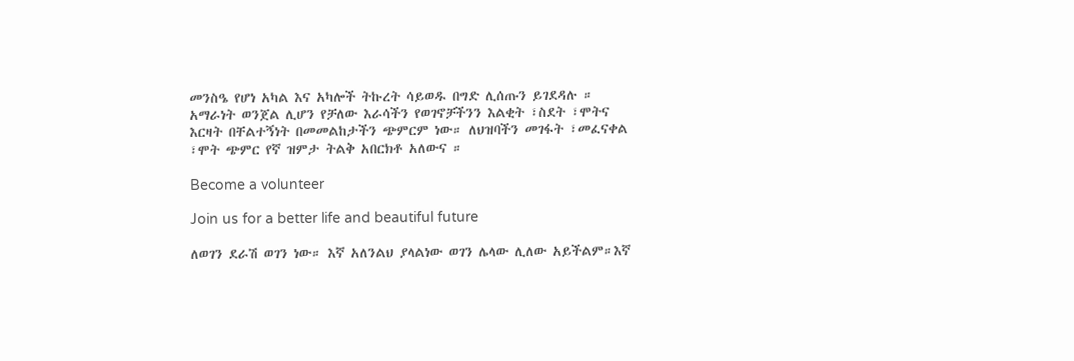መንስዔ የሆነ አካል እና አካሎች ትኩረት ሳይወዱ በግድ ሊሰጡን ይገደዳሉ ። አማራነት ወንጀል ሊሆን የቻለው እራሳችን የወገኖቻችንን እልቂት ፣ስደት ፣ሞትና እርዛት በቸልተኝነት በመመልከታችን ጭምርም ነው። ለህዝባችን መገፋት ፣መፈናቀል ፣ሞት ጭምር የኛ ዝምታ ትልቅ አበርክቶ አለውና ።

Become a volunteer

Join us for a better life and beautiful future

ለወገን ደራሽ ወገን ነው። እኛ አለንልህ ያላልነው ወገን ሌላው ሊለው አይችልም።እኛ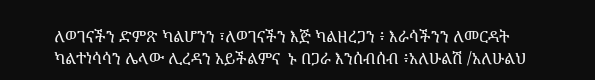ለወገናችን ድምጽ ካልሆንን ፣ለወገናችን እጅ ካልዘረጋን ፥ እራሳችንን ለመርዳት ካልተነሳሳን ሌላው ሊረዳን አይችልምና  ኑ በጋራ እንሰብሰብ ፥አለሁልሽ /አለሁልህ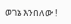ወገኔ እንበለው !